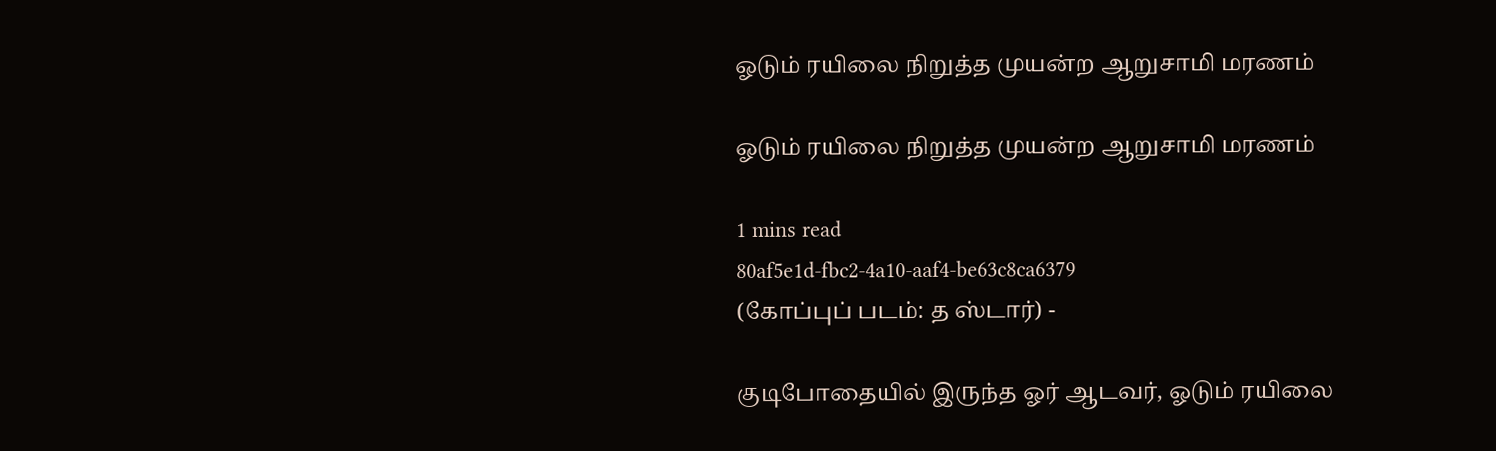ஓடும் ரயிலை நிறுத்த முயன்ற ஆறுசாமி மரணம்

ஓடும் ரயிலை நிறுத்த முயன்ற ஆறுசாமி மரணம்

1 mins read
80af5e1d-fbc2-4a10-aaf4-be63c8ca6379
(கோப்புப் படம்: த ஸ்டார்) -

குடிபோதையில் இருந்த ஓர் ஆடவர், ஓடும் ரயிலை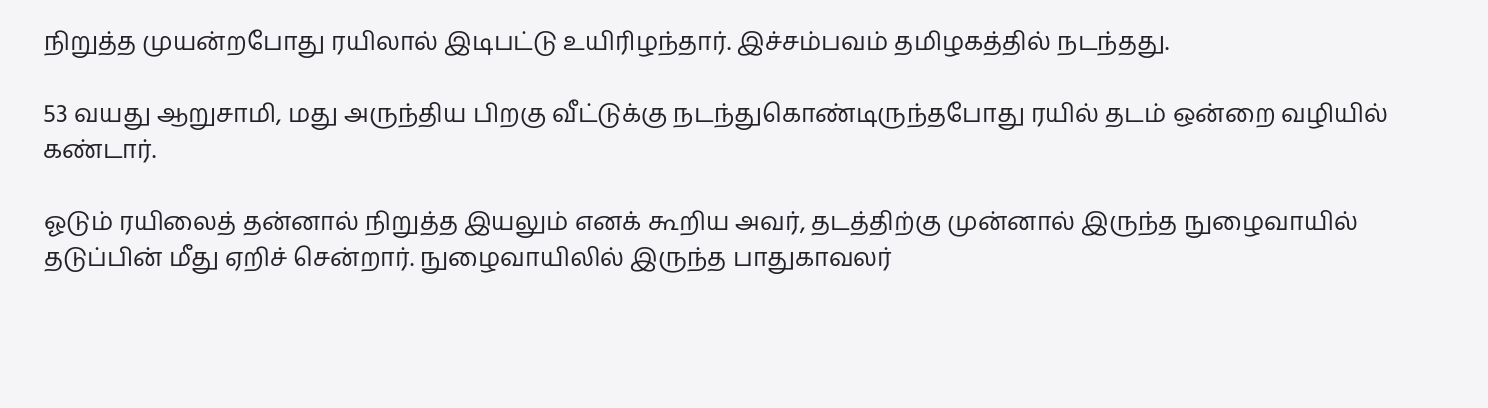நிறுத்த முயன்றபோது ரயிலால் இடிபட்டு உயிரிழந்தார். இச்சம்பவம் தமிழகத்தில் நடந்தது.

53 வயது ஆறுசாமி, மது அருந்திய பிறகு வீட்டுக்கு நடந்துகொண்டிருந்தபோது ரயில் தடம் ஒன்றை வழியில் கண்டார்.

ஓடும் ரயிலைத் தன்னால் நிறுத்த இயலும் எனக் கூறிய அவர், தடத்திற்கு முன்னால் இருந்த நுழைவாயில் தடுப்பின் மீது ஏறிச் சென்றார். நுழைவாயிலில் இருந்த பாதுகாவலர்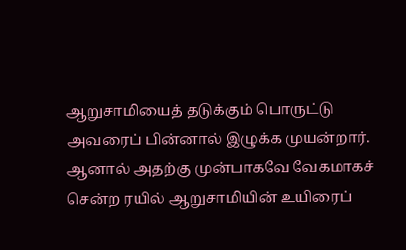ஆறுசாமியைத் தடுக்கும் பொருட்டு அவரைப் பின்னால் இழுக்க முயன்றார். ஆனால் அதற்கு முன்பாகவே வேகமாகச் சென்ற ரயில் ஆறுசாமியின் உயிரைப்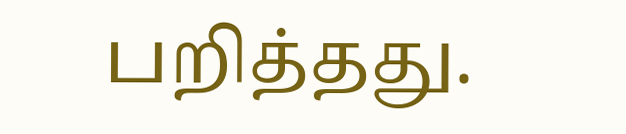பறித்தது.